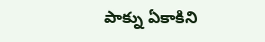పాక్ను ఏకాకిని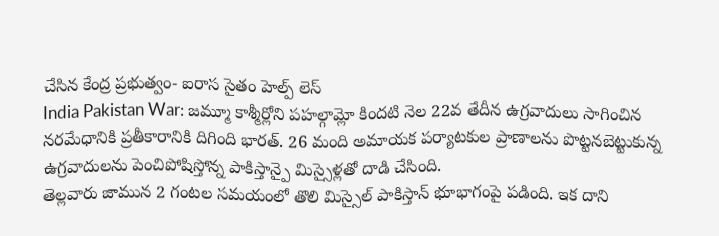చేసిన కేంద్ర ప్రభుత్వం- ఐరాస సైతం హెల్ప్ లెస్
India Pakistan War: జమ్మూ కాశ్మీర్లోని పహల్గామ్లో కిందటి నెల 22వ తేదీన ఉగ్రవాదులు సాగించిన నరమేధానికి ప్రతీకారానికి దిగింది భారత్. 26 మంది అమాయక పర్యాటకుల ప్రాణాలను పొట్టనబెట్టుకున్న ఉగ్రవాదులను పెంచిపోషిస్తోన్న పాకిస్తాన్పై మిస్సైళ్లతో దాడి చేసింది.
తెల్లవారు జామున 2 గంటల సమయంలో తొలి మిస్సైల్ పాకిస్తాన్ భూభాగంపై పడింది. ఇక దాని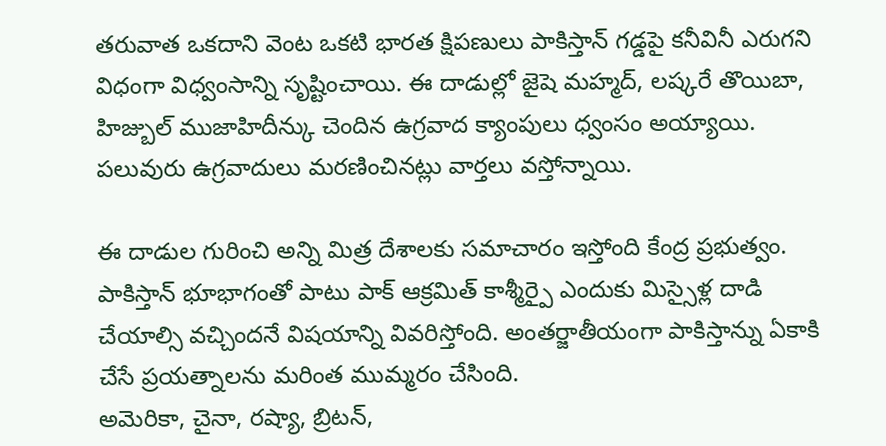తరువాత ఒకదాని వెంట ఒకటి భారత క్షిపణులు పాకిస్తాన్ గడ్డపై కనీవినీ ఎరుగని విధంగా విధ్వంసాన్ని సృష్టించాయి. ఈ దాడుల్లో జైషె మహ్మద్, లష్కరే తొయిబా, హిజ్బుల్ ముజాహిదీన్కు చెందిన ఉగ్రవాద క్యాంపులు ధ్వంసం అయ్యాయి. పలువురు ఉగ్రవాదులు మరణించినట్లు వార్తలు వస్తోన్నాయి.

ఈ దాడుల గురించి అన్ని మిత్ర దేశాలకు సమాచారం ఇస్తోంది కేంద్ర ప్రభుత్వం. పాకిస్తాన్ భూభాగంతో పాటు పాక్ ఆక్రమిత్ కాశ్మీర్పై ఎందుకు మిస్సైళ్ల దాడి చేయాల్సి వచ్చిందనే విషయాన్ని వివరిస్తోంది. అంతర్జాతీయంగా పాకిస్తాన్ను ఏకాకి చేసే ప్రయత్నాలను మరింత ముమ్మరం చేసింది.
అమెరికా, చైనా, రష్యా, బ్రిటన్,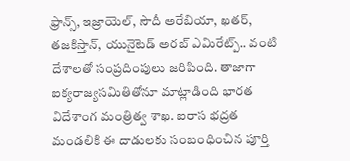ఫ్రాన్స్, ఇజ్రాయెల్, సౌదీ అరేబియా, ఖతర్, తజకిస్తాన్, యునైటెడ్ అరబ్ ఎమిరేట్ప్.. వంటి దేశాలతో సంప్రదింపులు జరిపింది. తాజాగా ఐక్యరాజ్యసమితితోనూ మాట్లాడింది భారత విదేశాంగ మంత్రిత్వ శాఖ. ఐరాస భద్రత మండలికి ఈ దాడులకు సంబంధించిన పూర్తి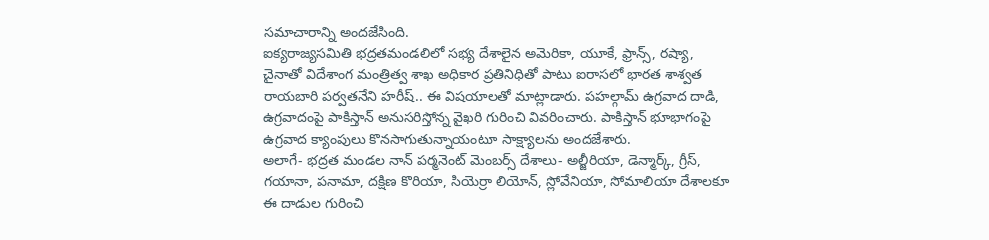సమాచారాన్ని అందజేసింది.
ఐక్యరాజ్యసమితి భద్రతమండలిలో సభ్య దేశాలైన అమెరికా, యూకే, ఫ్రాన్స్, రష్యా, చైనాతో విదేశాంగ మంత్రిత్వ శాఖ అధికార ప్రతినిధితో పాటు ఐరాసలో భారత శాశ్వత రాయబారి పర్వతనేని హరీష్.. ఈ విషయాలతో మాట్లాడారు. పహల్గామ్ ఉగ్రవాద దాడి, ఉగ్రవాదంపై పాకిస్తాన్ అనుసరిస్తోన్న వైఖరి గురించి వివరించారు. పాకిస్తాన్ భూభాగంపై ఉగ్రవాద క్యాంపులు కొనసాగుతున్నాయంటూ సాక్ష్యాలను అందజేశారు.
అలాగే- భద్రత మండల నాన్ పర్మనెంట్ మెంబర్స్ దేశాలు- అల్జీరియా, డెన్మార్క్, గ్రీస్, గయానా, పనామా, దక్షిణ కొరియా, సియెర్రా లియోన్, స్లోవేనియా, సోమాలియా దేశాలకూ ఈ దాడుల గురించి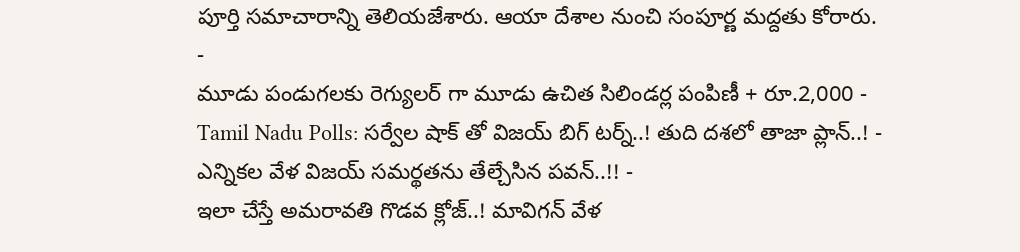పూర్తి సమాచారాన్ని తెలియజేశారు. ఆయా దేశాల నుంచి సంపూర్ణ మద్దతు కోరారు.
-
మూడు పండుగలకు రెగ్యులర్ గా మూడు ఉచిత సిలిండర్ల పంపిణీ + రూ.2,000 -
Tamil Nadu Polls: సర్వేల షాక్ తో విజయ్ బిగ్ టర్న్..! తుది దశలో తాజా ప్లాన్..! -
ఎన్నికల వేళ విజయ్ సమర్థతను తేల్చేసిన పవన్..!! -
ఇలా చేస్తే అమరావతి గొడవ క్లోజ్..! మావిగన్ వేళ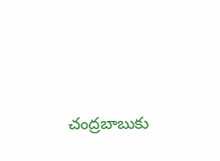చంద్రబాబుకు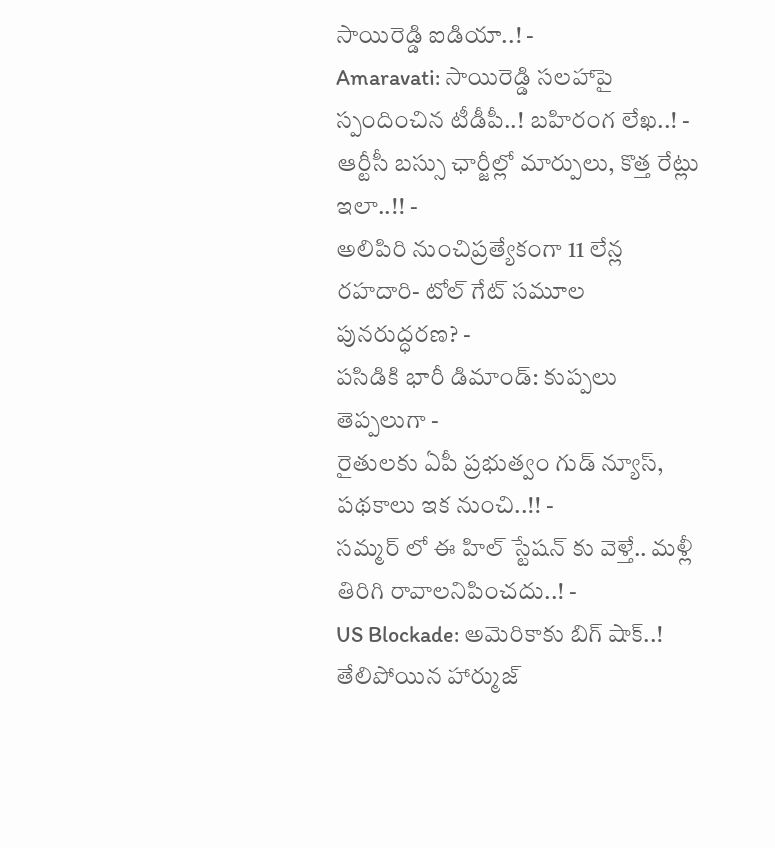సాయిరెడ్డి ఐడియా..! -
Amaravati: సాయిరెడ్డి సలహాపై స్పందించిన టీడీపీ..! బహిరంగ లేఖ..! -
ఆర్టీసీ బస్సు ఛార్జీల్లో మార్పులు, కొత్త రేట్లు ఇలా..!! -
అలిపిరి నుంచిప్రత్యేకంగా 11 లేన్ల రహదారి- టోల్ గేట్ సమూల పునరుద్ధరణ? -
పసిడికి భారీ డిమాండ్: కుప్పలు తెప్పలుగా -
రైతులకు ఏపీ ప్రభుత్వం గుడ్ న్యూస్, పథకాలు ఇక నుంచి..!! -
సమ్మర్ లో ఈ హిల్ స్టేషన్ కు వెళ్తే.. మళ్లీ తిరిగి రావాలనిపించదు..! -
US Blockade: అమెరికాకు బిగ్ షాక్..! తేలిపోయిన హార్ముజ్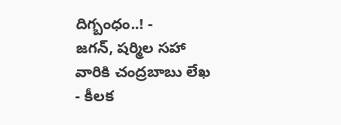దిగ్బంధం..! -
జగన్, షర్మిల సహా వారికి చంద్రబాబు లేఖ - కీలక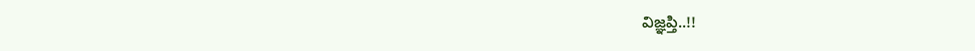విజ్ఞప్తి..!!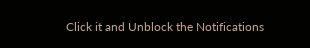Click it and Unblock the Notifications